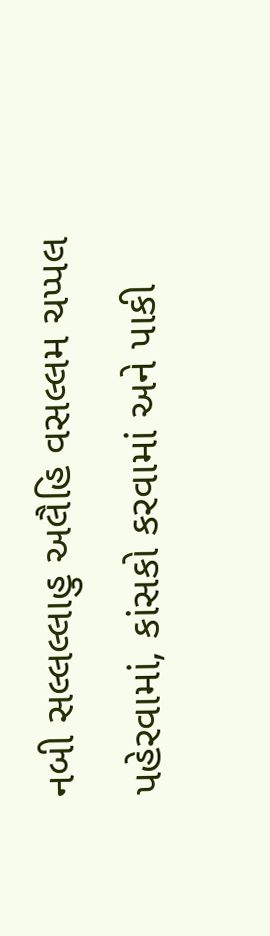નબી સલ્લલ્લાહુ અલૈહિ વસલ્લમ ચપ્પલ પહેરવામાં, કાંસકો કરવામાં અને પાકી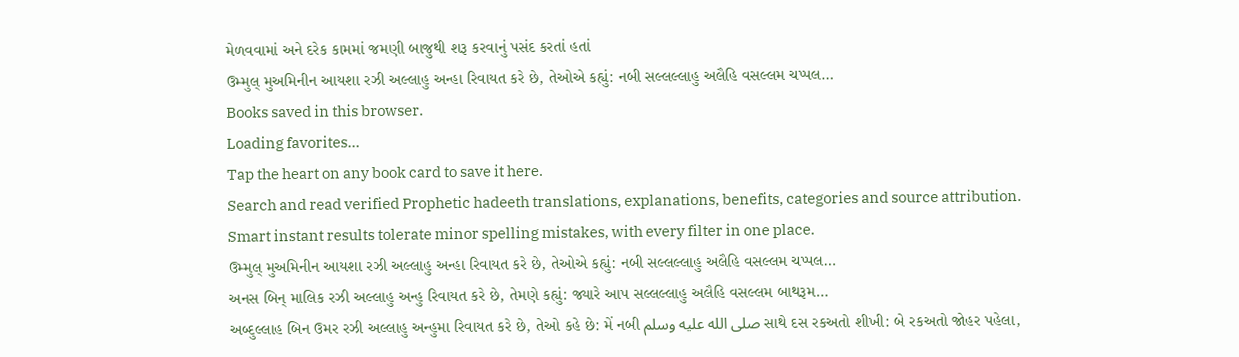મેળવવામાં અને દરેક કામમાં જમણી બાજુથી શરૂ કરવાનું પસંદ કરતાં હતાં
ઉમ્મુલ્ મુઅમિનીન આયશા રઝી અલ્લાહુ અન્હા રિવાયત કરે છે, તેઓએ કહ્યું: નબી સલ્લલ્લાહુ અલૈહિ વસલ્લમ ચપ્પલ…
Books saved in this browser.
Loading favorites…
Tap the heart on any book card to save it here.
Search and read verified Prophetic hadeeth translations, explanations, benefits, categories and source attribution.
Smart instant results tolerate minor spelling mistakes, with every filter in one place.
ઉમ્મુલ્ મુઅમિનીન આયશા રઝી અલ્લાહુ અન્હા રિવાયત કરે છે, તેઓએ કહ્યું: નબી સલ્લલ્લાહુ અલૈહિ વસલ્લમ ચપ્પલ…
અનસ બિન્ માલિક રઝી અલ્લાહુ અન્હુ રિવાયત કરે છે, તેમણે કહ્યું: જ્યારે આપ સલ્લલ્લાહુ અલૈહિ વસલ્લમ બાથરૂમ…
અબ્દુલ્લાહ બિન ઉમર રઝી અલ્લાહુ અન્હુમા રિવાયત કરે છે, તેઓ કહે છે: મેં નબી صلى الله عليه وسلم સાથે દસ રકઅતો શીખી: બે રકઅતો જોહર પહેલા,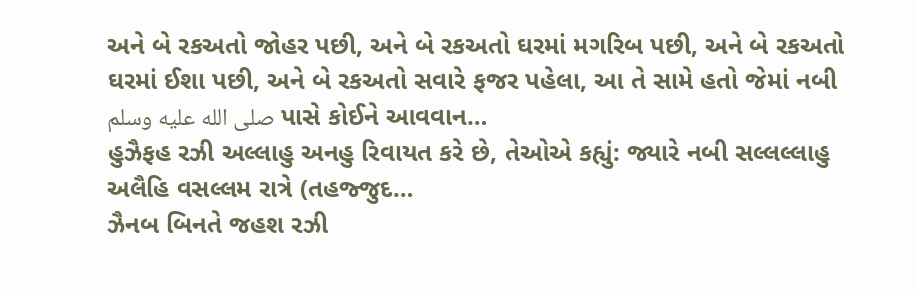અને બે રકઅતો જોહર પછી, અને બે રકઅતો ઘરમાં મગરિબ પછી, અને બે રકઅતો ઘરમાં ઈશા પછી, અને બે રકઅતો સવારે ફજર પહેલા, આ તે સામે હતો જેમાં નબી صلى الله عليه وسلم પાસે કોઈને આવવાન…
હુઝૈફહ રઝી અલ્લાહુ અનહુ રિવાયત કરે છે, તેઓએ કહ્યું: જ્યારે નબી સલ્લલ્લાહુ અલૈહિ વસલ્લમ રાત્રે (તહજ્જુદ…
ઝૈનબ બિનતે જહશ રઝી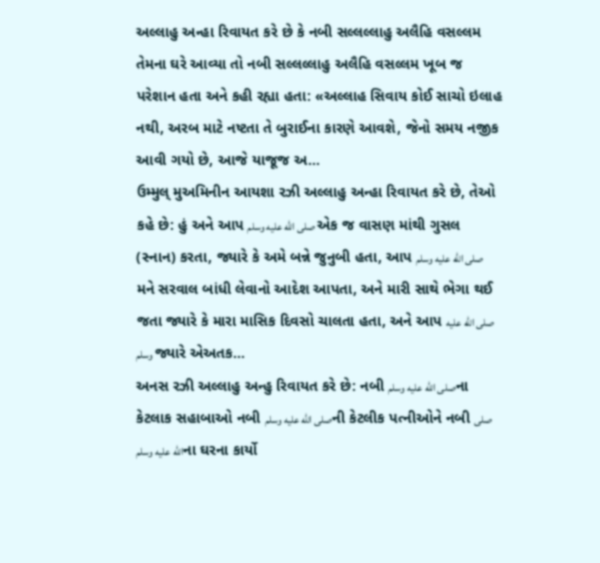અલ્લાહુ અન્હા રિવાયત કરે છે કે નબી સલ્લલ્લાહુ અલૈહિ વસલ્લમ તેમના ઘરે આવ્યા તો નબી સલ્લલ્લાહુ અલૈહિ વસલ્લમ ખૂબ જ પરેશાન હતા અને કહી રહ્યા હતા: «અલ્લાહ સિવાય કોઈ સાચો ઇલાહ નથી, અરબ માટે નષ્ટતા તે બુરાઈના કારણે આવશે, જેનો સમય નજીક આવી ગયો છે, આજે યાજૂજ અ…
ઉમ્મુલ્ મુઅમિનીન આયશા રઝી અલ્લાહુ અન્હા રિવાયત કરે છે, તેઓ કહે છે: હું અને આપ صلى الله عليه وسلم એક જ વાસણ માંથી ગુસલ (સ્નાન) કરતા, જ્યારે કે અમે બન્ને જુનુબી હતા, આપ صلى الله عليه وسلم મને સરવાલ બાંધી લેવાનો આદેશ આપતા, અને મારી સાથે ભેગા થઈ જતા જ્યારે કે મારા માસિક દિવસો ચાલતા હતા, અને આપ صلى الله عليه وسلم જ્યારે એઅતક…
અનસ રઝી અલ્લાહુ અન્હુ રિવાયત કરે છે: નબી صلى الله عليه وسلمના કેટલાક સહાબાઓ નબી صلى الله عليه وسلمની કેટલીક પત્નીઓને નબી صلى الله عليه وسلمના ઘરના કાર્યો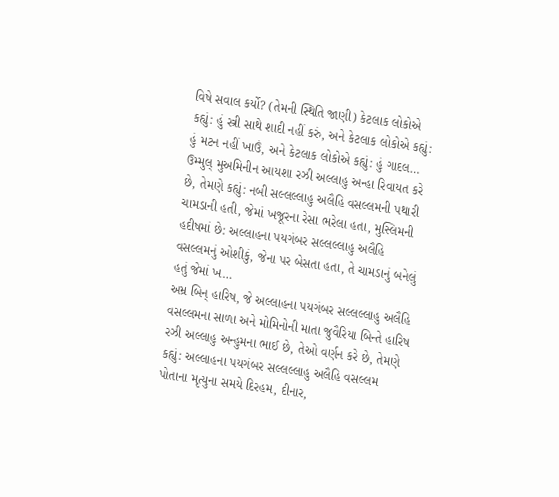વિષે સવાલ કર્યો? (તેમની સ્થિતિ જાણી) કેટલાક લોકોએ કહ્યું: હું સ્ત્રી સાથે શાદી નહીં કરું, અને કેટલાક લોકોએ કહ્યું: હું મટન નહીં ખાઉં, અને કેટલાક લોકોએ કહ્યું: હું ગાદલ…
ઉમ્મુલ્ મુઅમિનીન આયશા રઝી અલ્લાહુ અન્હા રિવાયત કરે છે, તેમણે કહ્યું: નબી સલ્લલ્લાહુ અલૈહિ વસલ્લમની પથારી ચામડાની હતી, જેમાં ખજૂરના રેસા ભરેલા હતા, મુસ્લિમની હદીષમાં છે: અલ્લાહના પયગંબર સલ્લલ્લાહુ અલૈહિ વસલ્લમનું ઓશીકું, જેના પર બેસતા હતા, તે ચામડાનું બનેલું હતું જેમાં ખ…
અમ્ર બિન્ હારિષ, જે અલ્લાહના પયગંબર સલ્લલ્લાહુ અલૈહિ વસલ્લમના સાળા અને મોમિનોની માતા જુવૈરિયા બિન્તે હારિષ રઝી અલ્લાહુ અન્હુમના ભાઈ છે, તેઓ વર્ણન કરે છે, તેમણે કહ્યું: અલ્લાહના પયગંબર સલ્લલ્લાહુ અલૈહિ વસલ્લમ પોતાના મૃત્યુના સમયે દિરહમ, દીનાર,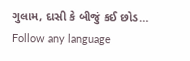ગુલામ, દાસી કે બીજું કઈ છોડ…
Follow any language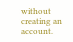without creating an account.